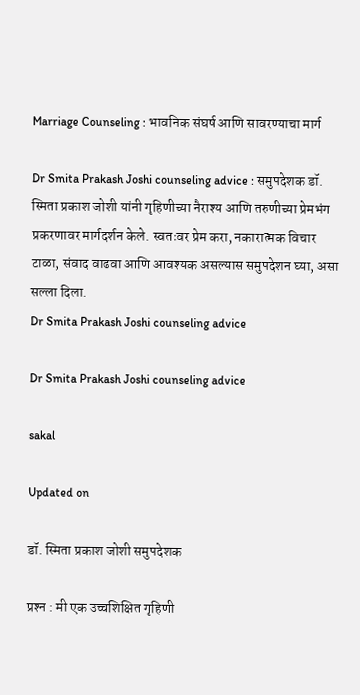Marriage Counseling : भावनिक संघर्ष आणि सावरण्याचा मार्ग

Dr Smita Prakash Joshi counseling advice : समुपदेशक डॉ. स्मिता प्रकाश जोशी यांनी गृहिणीच्या नैराश्य आणि तरुणीच्या प्रेमभंग प्रकरणावर मार्गदर्शन केले. स्वतःवर प्रेम करा, नकारात्मक विचार टाळा, संवाद वाढवा आणि आवश्यक असल्यास समुपदेशन घ्या, असा सल्ला दिला.
Dr Smita Prakash Joshi counseling advice

Dr Smita Prakash Joshi counseling advice

sakal

Updated on

डॉ. स्मिता प्रकाश जोशी समुपदेशक

प्रश्‍न : मी एक उच्चशिक्षित गृहिणी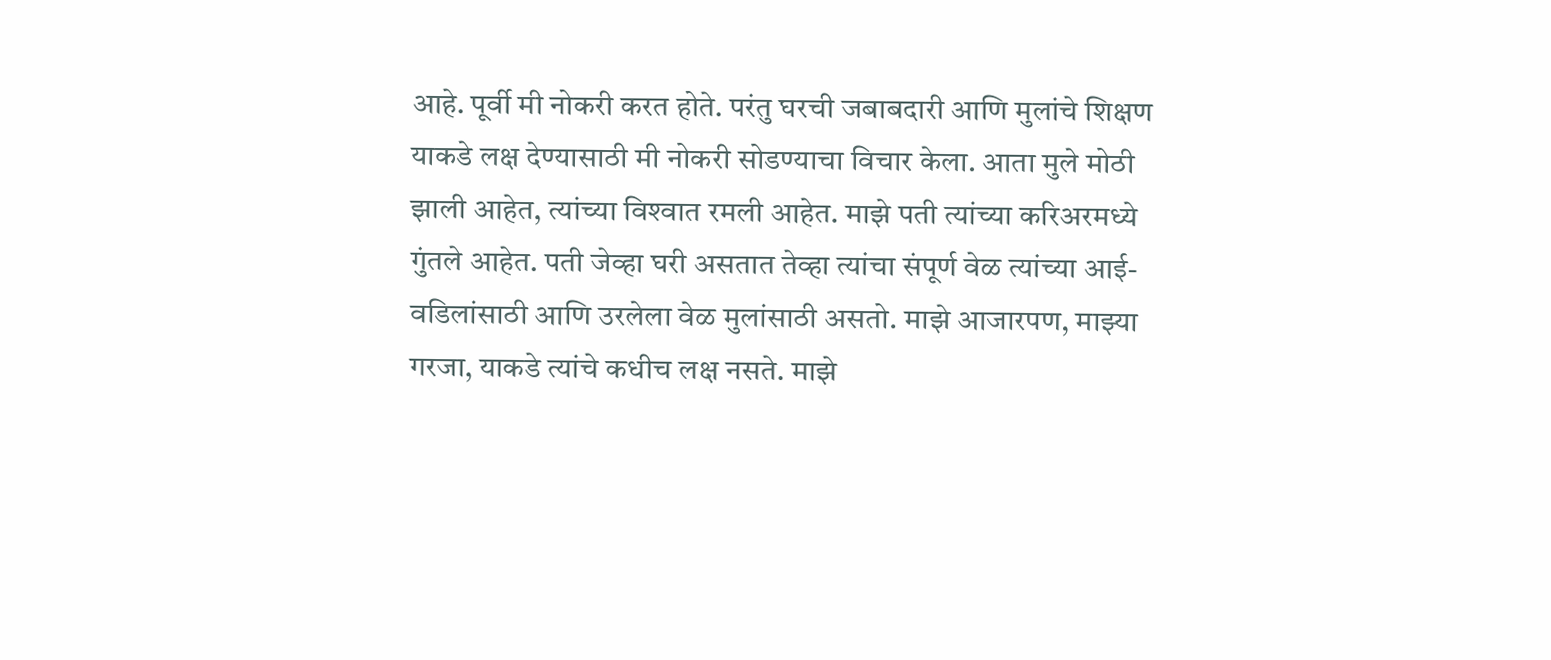आहे. पूर्वी मी नोकरी करत होते. परंतु घरची जबाबदारी आणि मुलांचे शिक्षण याकडे लक्ष देण्यासाठी मी नोकरी सोडण्याचा विचार केला. आता मुले मोठी झाली आहेत, त्यांच्या विश्‍वात रमली आहेत. माझे पती त्यांच्या करिअरमध्ये गुंतले आहेत. पती जेव्हा घरी असतात तेव्हा त्यांचा संपूर्ण वेळ त्यांच्या आई-वडिलांसाठी आणि उरलेला वेळ मुलांसाठी असतो. माझे आजारपण, माझ्या गरजा, याकडे त्यांचे कधीच लक्ष नसते. माझे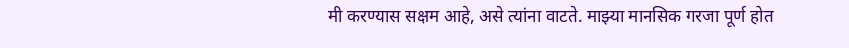मी करण्यास सक्षम आहे, असे त्यांना वाटते. माझ्या मानसिक गरजा पूर्ण होत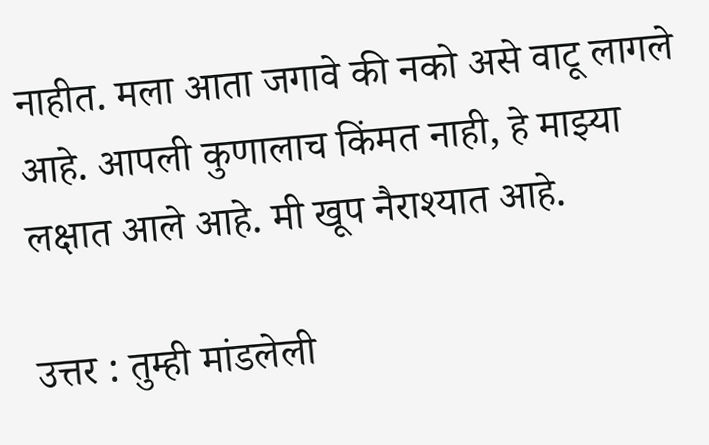नाहीत. मला आता जगावे की नको असे वाटू लागले आहे. आपली कुणालाच किंमत नाही, हे माझ्या लक्षात आले आहे. मी खूप नैराश्यात आहे.

उत्तर : तुम्ही मांडलेली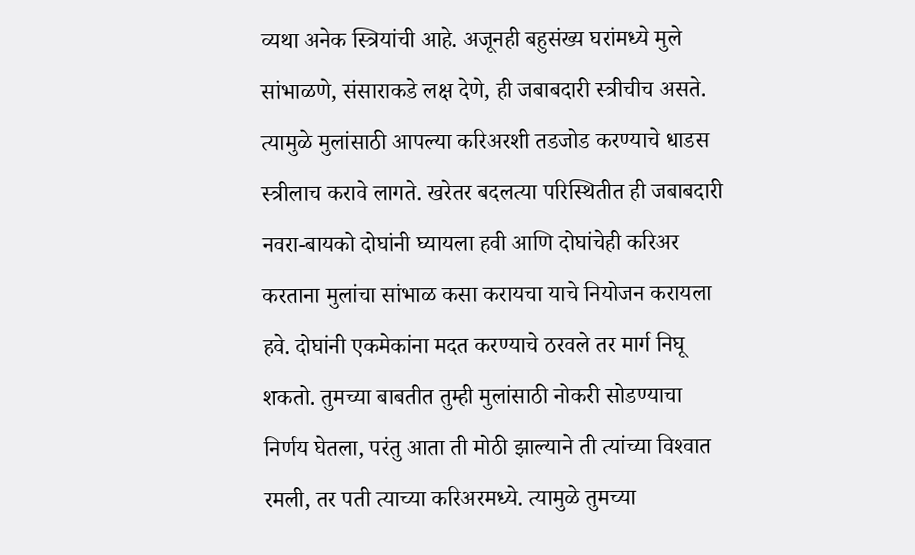व्यथा अनेक स्त्रियांची आहे. अजूनही बहुसंख्य घरांमध्ये मुले सांभाळणे, संसाराकडे लक्ष देणे, ही जबाबदारी स्त्रीचीच असते. त्यामुळे मुलांसाठी आपल्या करिअरशी तडजोड करण्याचे धाडस स्त्रीलाच करावे लागते. खरेतर बदलत्या परिस्थितीत ही जबाबदारी नवरा-बायको दोघांनी घ्यायला हवी आणि दोघांचेही करिअर करताना मुलांचा सांभाळ कसा करायचा याचे नियोजन करायला हवे. दोघांनी एकमेकांना मदत करण्याचे ठरवले तर मार्ग निघू शकतो. तुमच्या बाबतीत तुम्ही मुलांसाठी नोकरी सोडण्याचा निर्णय घेतला, परंतु आता ती मोठी झाल्याने ती त्यांच्या विश्‍वात रमली, तर पती त्याच्या करिअरमध्ये. त्यामुळे तुमच्या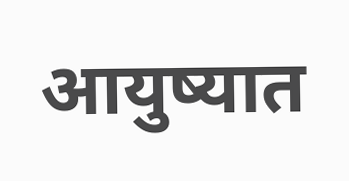आयुष्यात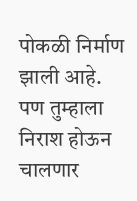पोकळी निर्माण झाली आहे. पण तुम्हाला निराश होऊन चालणार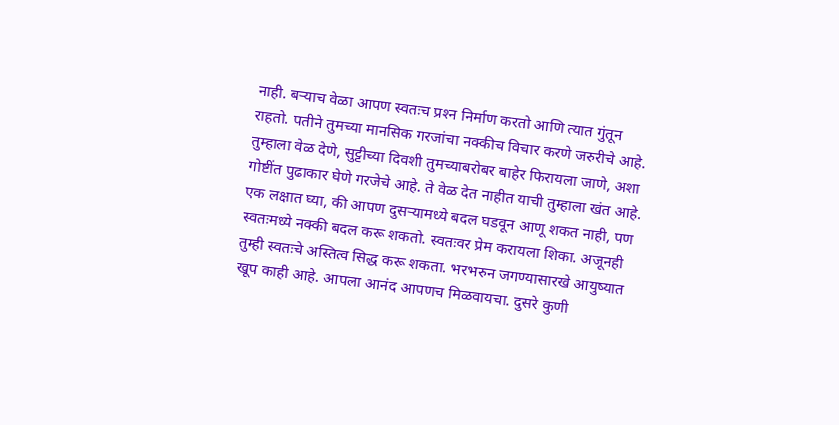नाही. बऱ्याच वेळा आपण स्वतःच प्रश्‍न निर्माण करतो आणि त्यात गुंतून राहतो. पतीने तुमच्या मानसिक गरजांचा नक्कीच विचार करणे जरुरीचे आहे. तुम्हाला वेळ देणे, सुट्टीच्या दिवशी तुमच्याबरोबर बाहेर फिरायला जाणे, अशा गोष्टींत पुढाकार घेणे गरजेचे आहे. ते वेळ देत नाहीत याची तुम्हाला खंत आहे. एक लक्षात घ्या, की आपण दुसऱ्यामध्ये बदल घडवून आणू शकत नाही, पण स्वतःमध्ये नक्की बदल करू शकतो. स्वतःवर प्रेम करायला शिका. अजूनही तुम्ही स्वतःचे अस्तित्व सिद्ध करू शकता. भरभरुन जगण्यासारखे आयुष्यात खूप काही आहे. आपला आनंद आपणच मिळवायचा. दुसरे कुणी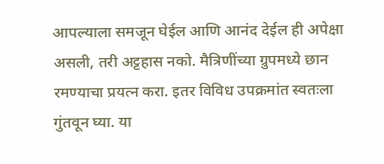आपल्याला समजून घेईल आणि आनंद देईल ही अपेक्षा असली, तरी अट्टहास नको. मैत्रिणींच्या ग्रुपमध्ये छान रमण्याचा प्रयत्न करा. इतर विविध उपक्रमांत स्वतःला गुंतवून घ्या. या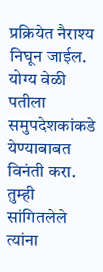प्रक्रियेत नैराश्य निघून जाईल. योग्य वेळी पतीला समुपदेशकांकडे येण्याबाबत विनंती करा. तुम्ही सांगितलेले त्यांना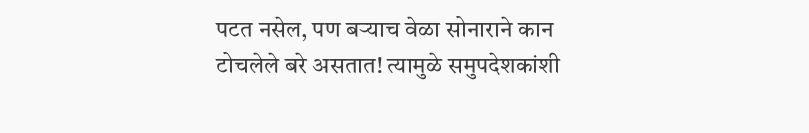पटत नसेल, पण बऱ्याच वेळा सोनाराने कान टोचलेले बरे असतात! त्यामुळे समुपदेशकांशी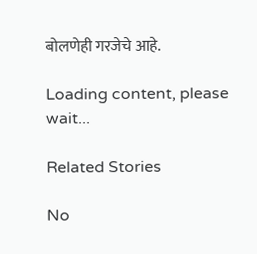बोलणेही गरजेचे आहे.

Loading content, please wait...

Related Stories

No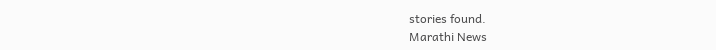stories found.
Marathi News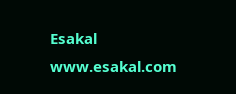Esakal
www.esakal.com